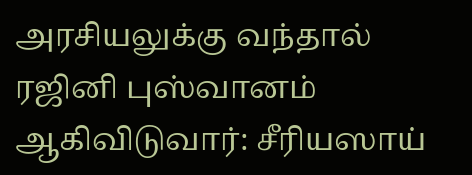அரசியலுக்கு வந்தால் ரஜினி புஸ்வானம் ஆகிவிடுவார்: சீரியஸாய்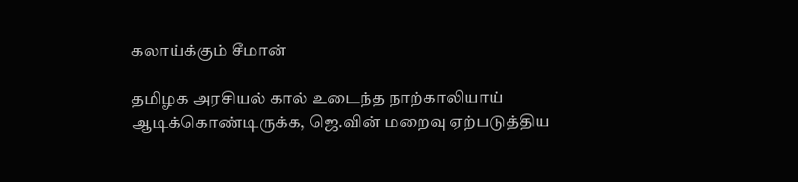கலாய்க்கும் சீமான்

தமிழக அரசியல் கால் உடைந்த நாற்காலியாய் ஆடிக்கொண்டிருக்க, ஜெ.வின் மறைவு ஏற்படுத்திய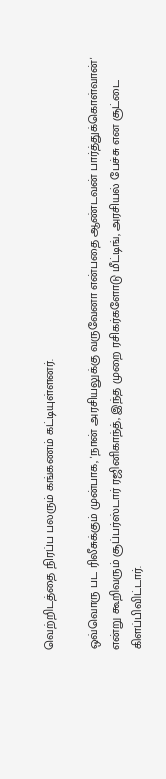வெற்றிடத்தை நிரப்ப பலரும் கங்கணம் கட்டியுள்ளனர்.

ஒவ்வொரு பட ரிலீசுக்கும் முன்பாக, 'நான் அரசியலுக்கு வருவேனா என்பதை ஆண்டவன் பார்த்துக்கொள்வான்' என்று கூறிவரும் சூப்பர்ஸ்டார் ரஜினிகாந்த், இந்த முறை ரசிகர்களோடு மீட்டிங், அரசியல் பேச்சு என சூட்டை கிளப்பிவிட்டார்.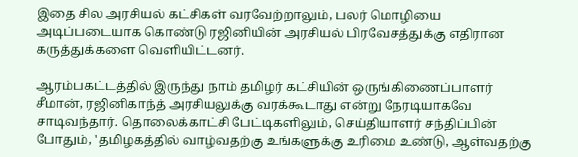இதை சில அரசியல் கட்சிகள் வரவேற்றாலும், பலர் மொழியை அடிப்படையாக கொண்டு ரஜினியின் அரசியல் பிரவேசத்துக்கு எதிரான கருத்துக்களை வெளியிட்டனர்.

ஆரம்பகட்டத்தில் இருந்து நாம் தமிழர் கட்சியின் ஒருங்கிணைப்பாளர் சீமான், ரஜினிகாந்த் அரசியலுக்கு வரக்கூடாது என்று நேரடியாகவே சாடிவந்தார். தொலைக்காட்சி பேட்டிகளிலும், செய்தியாளர் சந்திப்பின் போதும், 'தமிழகத்தில் வாழ்வதற்கு உங்களுக்கு உரிமை உண்டு, ஆள்வதற்கு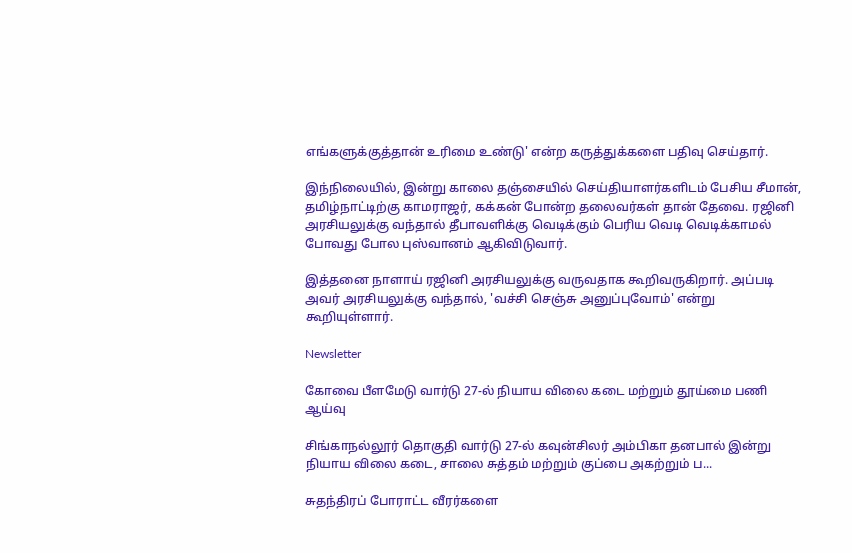எங்களுக்குத்தான் உரிமை உண்டு' என்ற கருத்துக்களை பதிவு செய்தார்.

இந்நிலையில், இன்று காலை தஞ்சையில் செய்தியாளர்களிடம் பேசிய சீமான், தமிழ்நாட்டிற்கு காமராஜர், கக்கன் போன்ற தலைவர்கள் தான் தேவை. ரஜினி அரசியலுக்கு வந்தால் தீபாவளிக்கு வெடிக்கும் பெரிய வெடி வெடிக்காமல் போவது போல புஸ்வானம் ஆகிவிடுவார்.

இத்தனை நாளாய் ரஜினி அரசியலுக்கு வருவதாக கூறிவருகிறார். அப்படி அவர் அரசியலுக்கு வந்தால், 'வச்சி செஞ்சு அனுப்புவோம்' என்று கூறியுள்ளார்.

Newsletter

கோவை பீளமேடு வார்டு 27-ல் நியாய விலை கடை மற்றும் தூய்மை பணி ஆய்வு

சிங்காநல்லூர் தொகுதி வார்டு 27-ல் கவுன்சிலர் அம்பிகா தனபால் இன்று நியாய விலை கடை, சாலை சுத்தம் மற்றும் குப்பை அகற்றும் ப...

சுதந்திரப் போராட்ட வீரர்களை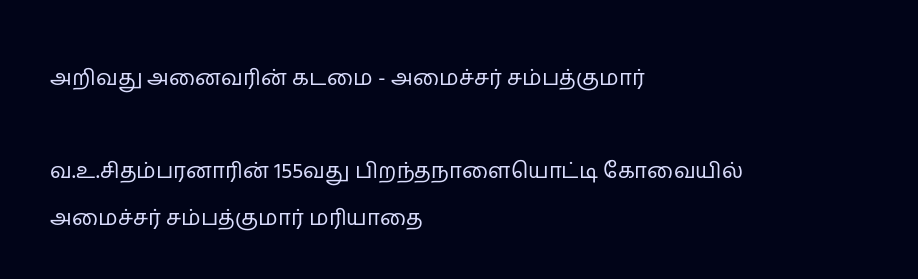அறிவது அனைவரின் கடமை - அமைச்சர் சம்பத்குமார்

வ.உ.சிதம்பரனாரின் 155வது பிறந்தநாளையொட்டி கோவையில் அமைச்சர் சம்பத்குமார் மரியாதை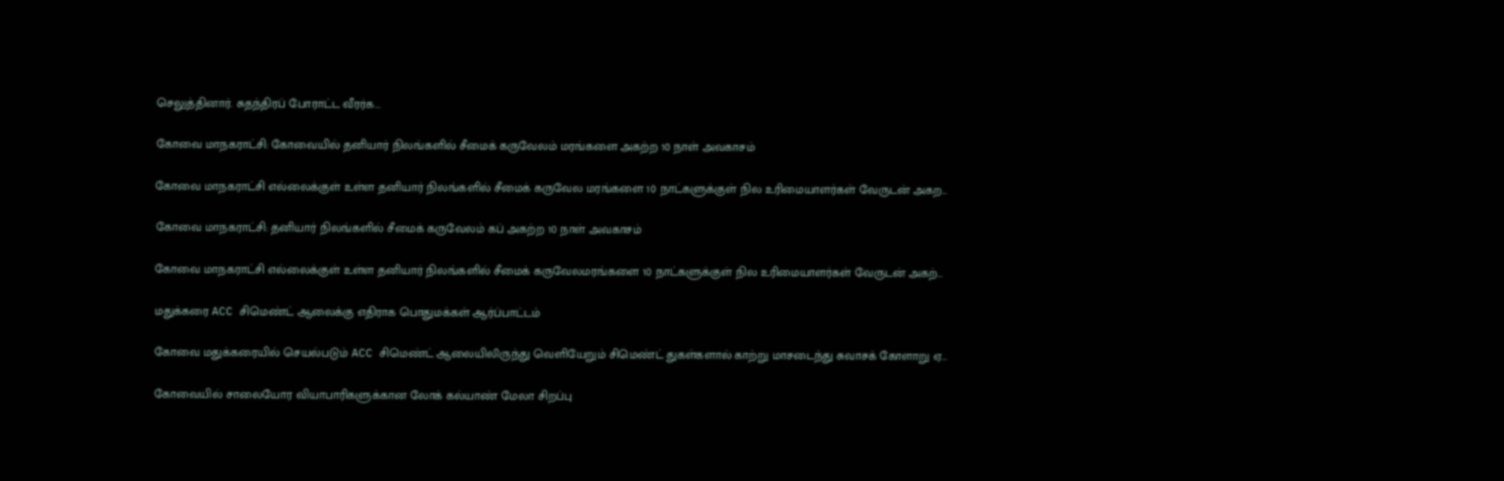செலுத்தினார். சுதந்திரப் போராட்ட வீரர்க...

கோவை மாநகராட்சி: கோவையில் தனியார் நிலங்களில் சீமைக் கருவேலம் மரங்களை அகற்ற 10 நாள் அவகாசம்

கோவை மாநகராட்சி எல்லைக்குள் உள்ள தனியார் நிலங்களில் சீமைக் கருவேல மரங்களை 10 நாட்களுக்குள் நில உரிமையாளர்கள் வேருடன் அகற...

கோவை மாநகராட்சி: தனியார் நிலங்களில் சீமைக் கருவேலம் கப் அகற்ற 10 நாள் அவகாசம்

கோவை மாநகராட்சி எல்லைக்குள் உள்ள தனியார் நிலங்களில் சீமைக் கருவேலமரங்களை 10 நாட்களுக்குள் நில உரிமையாளர்கள் வேருடன் அகற்...

மதுக்கரை ACC சிமெண்ட் ஆலைக்கு எதிராக பொதுமக்கள் ஆர்ப்பாட்டம்

கோவை மதுக்கரையில் செயல்படும் ACC சிமெண்ட் ஆலையிலிருந்து வெளியேறும் சிமெண்ட் துகள்களால் காற்று மாசடைந்து சுவாசக் கோளாறு ஏ...

கோவையில் சாலையோர வியாபாரிகளுக்கான லோக் கல்யாண் மேலா சிறப்பு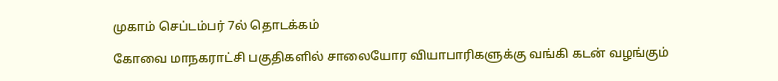முகாம் செப்டம்பர் 7ல் தொடக்கம்

கோவை மாநகராட்சி பகுதிகளில் சாலையோர வியாபாரிகளுக்கு வங்கி கடன் வழங்கும்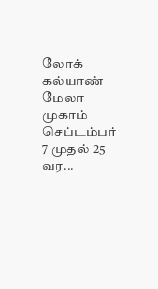லோக் கல்யாண் மேலா முகாம் செப்டம்பர் 7 முதல் 25 வர...